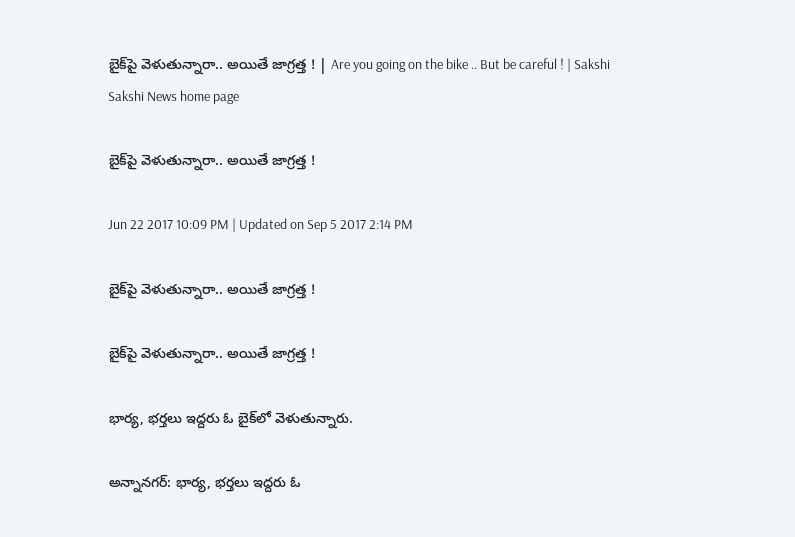బైక్‌పై వెళుతున్నారా.. అయితే జాగ్రత్త ! | Are you going on the bike .. But be careful ! | Sakshi
Sakshi News home page

బైక్‌పై వెళుతున్నారా.. అయితే జాగ్రత్త !

Jun 22 2017 10:09 PM | Updated on Sep 5 2017 2:14 PM

బైక్‌పై వెళుతున్నారా.. అయితే జాగ్రత్త !

బైక్‌పై వెళుతున్నారా.. అయితే జాగ్రత్త !

భార్య, భర్తలు ఇద్దరు ఓ బైక్‌లో వెళుతున్నారు.

అన్నానగర్‌: భార్య, భర్తలు ఇద్దరు ఓ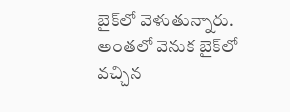బైక్‌లో వెళుతున్నారు. అంతలో వెనుక బైక్‌లో వచ్చిన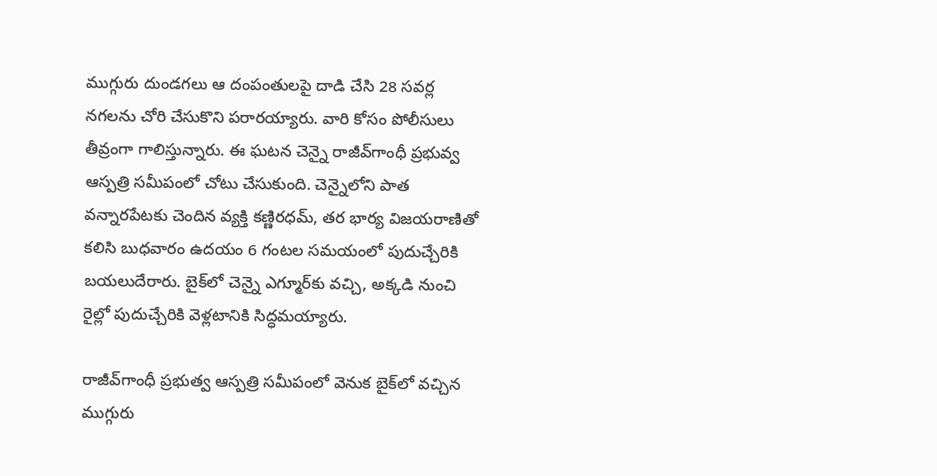ముగ్గురు దుండగలు ఆ దంపంతులపై దాడి చేసి 28 సవర్ల నగలను చోరి చేసుకొని పరారయ్యారు. వారి కోసం పోలీసులు తీవ్రంగా గాలిస్తున్నారు. ఈ ఘటన చెన్నై రాజీవ్‌గాంధీ ప్రభువ్వ ఆస్పత్రి సమీపంలో చోటు చేసుకుంది. చెన్నైలోని పాత వన్నారపేటకు చెందిన వ్యక్తి కణ్ణిరధమ్‌, తర భార్య విజయరాణితో కలిసి బుధవారం ఉదయం 6 గంటల సమయంలో పుదుచ్చేరికి బయలుదేరారు. బైక్‌లో చెన్నై ఎగ్మూర్‌కు వచ్చి, అక్కడి నుంచి రైల్లో పుదుచ్చేరికి వెళ్లటానికి సిద్ధమయ్యారు.

రాజీవ్‌గాంధీ ప్రభుత్వ ఆస్పత్రి సమీపంలో వెనుక బైక్‌లో వచ్చిన ముగ్గురు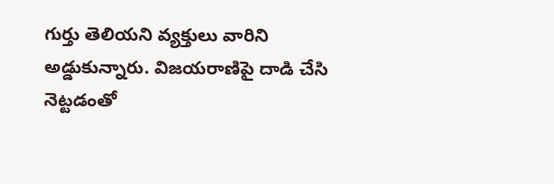గుర్తు తెలియని వ్యక్తులు వారిని అడ్డుకున్నారు. విజయరాణిపై దాడి చేసి నెట్టడంతో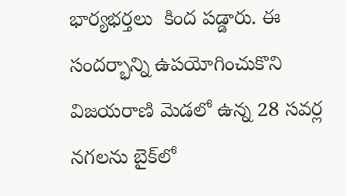భార్యభర్తలు  కింద పడ్డారు. ఈ సందర్భాన్ని ఉపయోగించుకొని విజయరాణి మెడలో ఉన్న 28 సవర్ల నగలను బైక్‌లో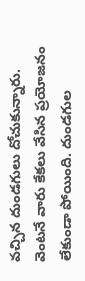వచ్చిన దుండగులు దోచుకున్నారు. వెంటనే వారు కేకలు వేసిన ప్రయోజనం లేకుండా పోయింది. దుండగుల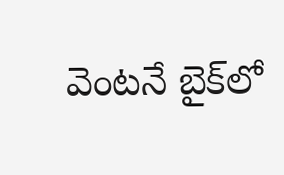వెంటనే బైక్‌లో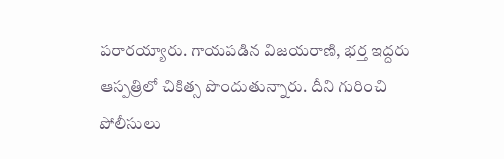పరారయ్యారు. గాయపడిన విజయరాణి, భర్త ఇద్దరు ఆస్పత్రిలో చికిత్స పొందుతున్నారు. దీని గురించి పోలీసులు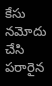కేసు నమోదు చేసి పరారైన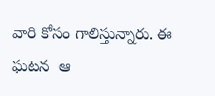వారి కోసం గాలిస్తున్నారు. ఈ ఘటన  ఆ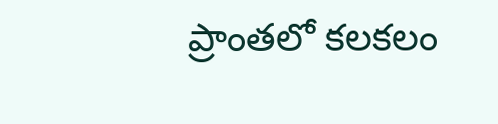ప్రాంతలో కలకలం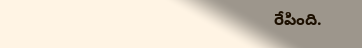రేపింది.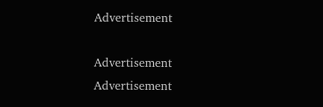Advertisement

Advertisement
Advertisement